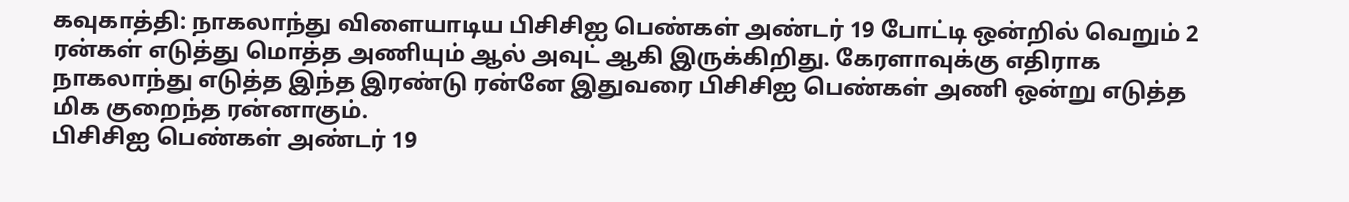கவுகாத்தி: நாகலாந்து விளையாடிய பிசிசிஐ பெண்கள் அண்டர் 19 போட்டி ஒன்றில் வெறும் 2 ரன்கள் எடுத்து மொத்த அணியும் ஆல் அவுட் ஆகி இருக்கிறிது. கேரளாவுக்கு எதிராக நாகலாந்து எடுத்த இந்த இரண்டு ரன்னே இதுவரை பிசிசிஐ பெண்கள் அணி ஒன்று எடுத்த மிக குறைந்த ரன்னாகும்.
பிசிசிஐ பெண்கள் அண்டர் 19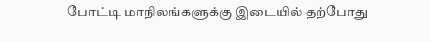போட்டி மாநிலங்களுக்கு இடையில் தற்போது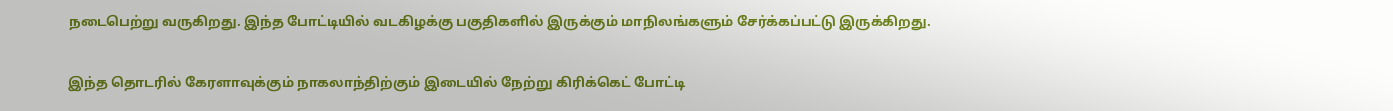நடைபெற்று வருகிறது. இந்த போட்டியில் வடகிழக்கு பகுதிகளில் இருக்கும் மாநிலங்களும் சேர்க்கப்பட்டு இருக்கிறது.

இந்த தொடரில் கேரளாவுக்கும் நாகலாந்திற்கும் இடையில் நேற்று கிரிக்கெட் போட்டி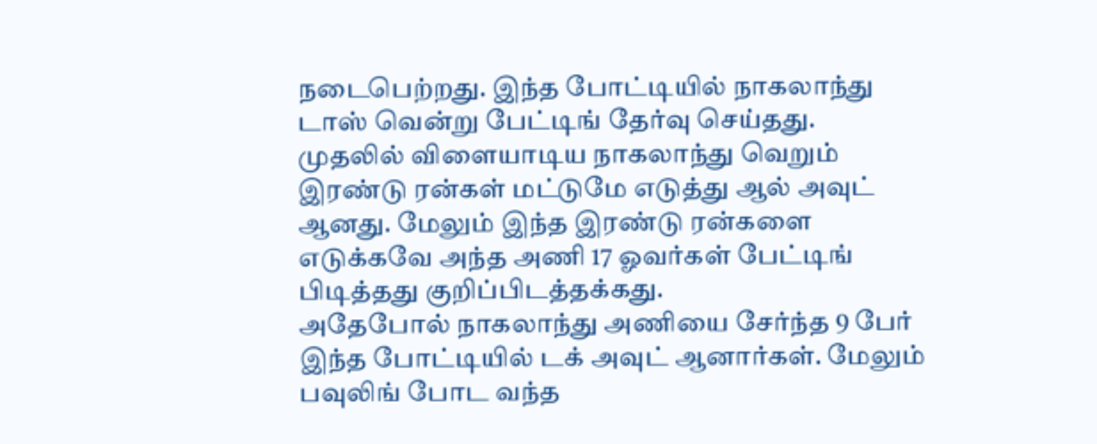நடைபெற்றது. இந்த போட்டியில் நாகலாந்து டாஸ் வென்று பேட்டிங் தேர்வு செய்தது.
முதலில் விளையாடிய நாகலாந்து வெறும் இரண்டு ரன்கள் மட்டுமே எடுத்து ஆல் அவுட் ஆனது. மேலும் இந்த இரண்டு ரன்களை எடுக்கவே அந்த அணி 17 ஓவர்கள் பேட்டிங் பிடித்தது குறிப்பிடத்தக்கது.
அதேபோல் நாகலாந்து அணியை சேர்ந்த 9 பேர் இந்த போட்டியில் டக் அவுட் ஆனார்கள். மேலும் பவுலிங் போட வந்த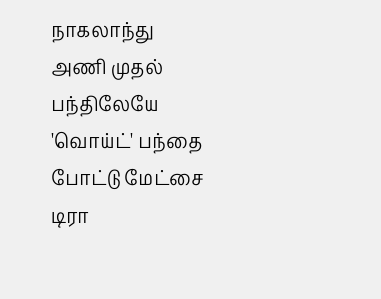நாகலாந்து அணி முதல் பந்திலேயே 'வொய்ட்' பந்தை போட்டு மேட்சை டிரா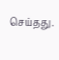செய்தது.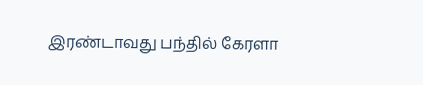இரண்டாவது பந்தில் கேரளா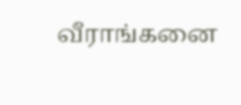வீராங்கனை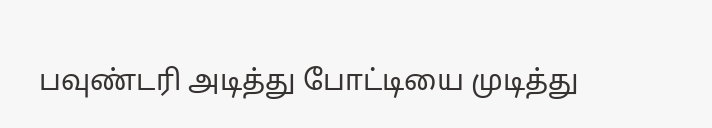பவுண்டரி அடித்து போட்டியை முடித்து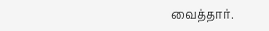வைத்தார்.